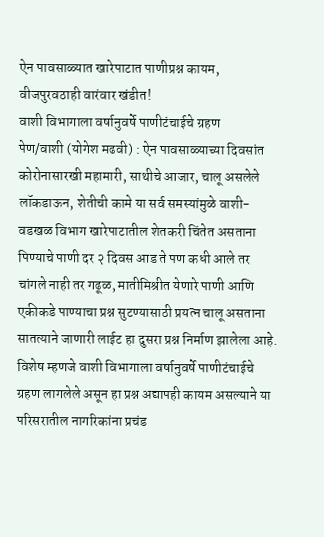ऐन पावसाळ्यात खारेपाटात पाणीप्रश्न कायम, वीजपुरवठाही वारंवार खंडीत!
वाशी विभागाला वर्षानुवर्षे पाणीटंचाईचे ग्रहण
पेण/वाशी (योगेश मढवी) : ऐन पावसाळ्याच्या दिवसांत कोरोनासारखी महामारी, साथीचे आजार, चालू असलेले लॉकडाऊन, शेतीची कामे या सर्व समस्यांमुळे वाशी-वडखळ विभाग खारेपाटातील शेतकरी चिंतेत असताना पिण्याचे पाणी दर २ दिवस आड ते पण कधी आले तर चांगले नाही तर गढूळ, मातीमिश्रीत येणारे पाणी आणि एकीकडे पाण्याचा प्रश्न सुटण्यासाठी प्रयत्न चालू असताना सातत्याने जाणारी लाईट हा दुसरा प्रश्न निर्माण झालेला आहे. विशेष म्हणजे वाशी विभागाला वर्षानुवर्षे पाणीटंचाईचे ग्रहण लागलेले असून हा प्रश्न अद्यापही कायम असल्याने या परिसरातील नागरिकांना प्रचंड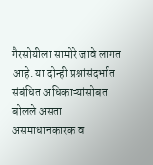गैरसोयीला सामोरे जावे लागत आहे. या दोन्ही प्रश्नांसंदर्भात संबंधित अधिकाऱ्यांसोबत बोलले असता असमाधानकारक व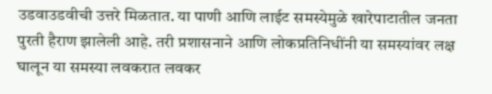उडवाउडवीची उत्तरे मिळतात. या पाणी आणि लाईट समस्येमुळे खारेपाटातील जनता पुरती हैराण झालेली आहे. तरी प्रशासनाने आणि लोकप्रतिनिधींनी या समस्यांवर लक्ष घालून या समस्या लवकरात लवकर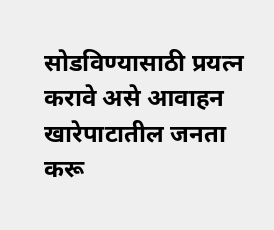सोडविण्यासाठी प्रयत्न करावे असे आवाहन खारेपाटातील जनता करू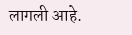लागली आहे.